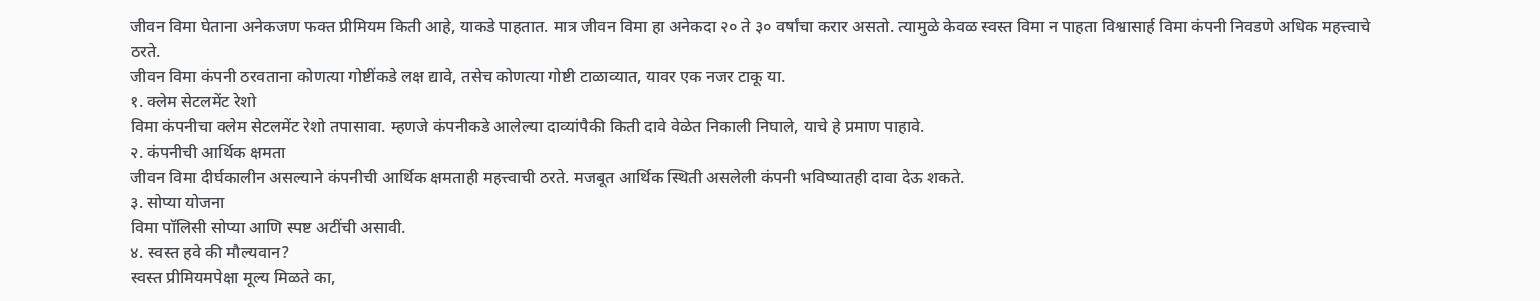जीवन विमा घेताना अनेकजण फक्त प्रीमियम किती आहे, याकडे पाहतात. मात्र जीवन विमा हा अनेकदा २० ते ३० वर्षांचा करार असतो. त्यामुळे केवळ स्वस्त विमा न पाहता विश्वासार्ह विमा कंपनी निवडणे अधिक महत्त्वाचे ठरते.
जीवन विमा कंपनी ठरवताना कोणत्या गोष्टींकडे लक्ष द्यावे, तसेच कोणत्या गोष्टी टाळाव्यात, यावर एक नजर टाकू या.
१. क्लेम सेटलमेंट रेशो
विमा कंपनीचा क्लेम सेटलमेंट रेशो तपासावा. म्हणजे कंपनीकडे आलेल्या दाव्यांपैकी किती दावे वेळेत निकाली निघाले, याचे हे प्रमाण पाहावे.
२. कंपनीची आर्थिक क्षमता
जीवन विमा दीर्घकालीन असल्याने कंपनीची आर्थिक क्षमताही महत्त्वाची ठरते. मजबूत आर्थिक स्थिती असलेली कंपनी भविष्यातही दावा देऊ शकते.
३. सोप्या योजना
विमा पॉलिसी सोप्या आणि स्पष्ट अटींची असावी.
४. स्वस्त हवे की मौल्यवान?
स्वस्त प्रीमियमपेक्षा मूल्य मिळते का,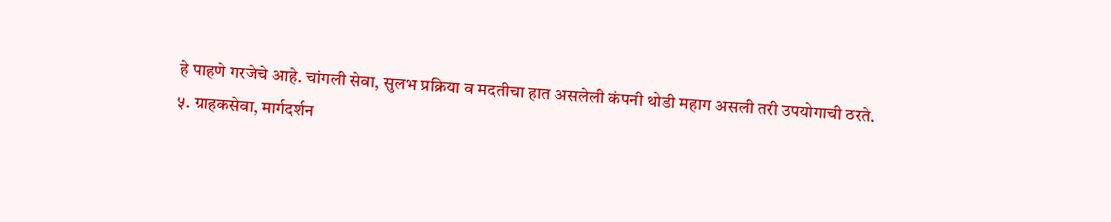हे पाहणे गरजेचे आहे. चांगली सेवा, सुलभ प्रक्रिया व मदतीचा हात असलेली कंपनी थोडी महाग असली तरी उपयोगाची ठरते.
५. ग्राहकसेवा, मार्गदर्शन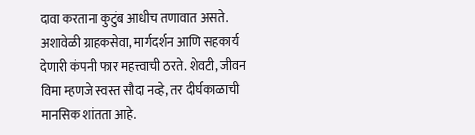दावा करताना कुटुंब आधीच तणावात असते. अशावेळी ग्राहकसेवा, मार्गदर्शन आणि सहकार्य देणारी कंपनी फार महत्त्वाची ठरते. शेवटी, जीवन विमा म्हणजे स्वस्त सौदा नव्हे, तर दीर्घकाळाची मानसिक शांतता आहे.